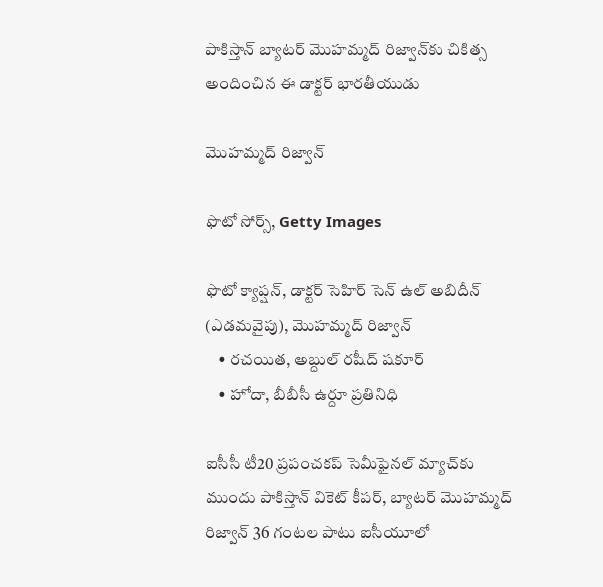పాకిస్తాన్ బ్యాటర్ మొహమ్మద్ రిజ్వాన్‌కు చికిత్స అందించిన ఈ డాక్టర్ భారతీయుడు

మొహమ్మద్ రిజ్వాన్

ఫొటో సోర్స్, Getty Images

ఫొటో క్యాప్షన్, డాక్టర్ సెహిర్ సెన్ ఉల్ అబిదీన్ (ఎడమవైపు), మొహమ్మద్ రిజ్వాన్
    • రచయిత, అబ్దుల్ రషీద్ షకూర్
    • హోదా, బీబీసీ ఉర్దూ ప్రతినిధి

ఐసీసీ టీ20 ప్రపంచకప్ సెమీఫైనల్ మ్యాచ్‌కు ముందు పాకిస్తాన్ వికెట్ కీపర్, బ్యాటర్ మొహమ్మద్ రిజ్వాన్ 36 గంటల పాటు ఐసీయూలో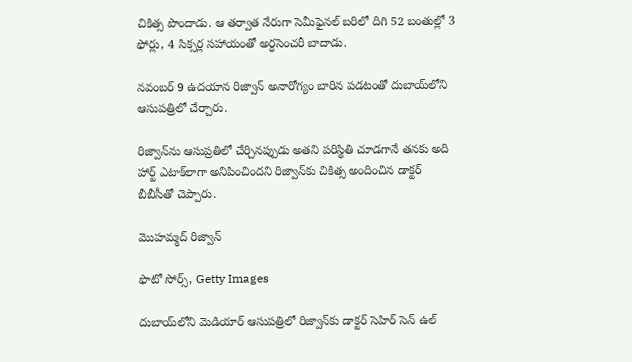చికిత్స పొందాడు. ఆ తర్వాత నేరుగా సెమీఫైనల్ బరిలో దిగి 52 బంతుల్లో 3 ఫోర్లు, 4 సిక్సర్ల సహాయంతో అర్ధసెంచరీ బాదాడు.

నవంబర్ 9 ఉదయాన రిజ్వాన్ అనారోగ్యం బారిన పడటంతో దుబాయ్‌లోని ఆసుపత్రిలో చేర్చారు.

రిజ్వాన్‌ను ఆసుప్రతిలో చేర్చినప్పుడు అతని పరిస్థితి చూడగానే తనకు అది హార్ట్ ఎటాక్‌లాగా అనిపించిందని రిజ్వాన్‌కు చికిత్స అందించిన డాక్టర్ బీబీసీతో చెప్పారు.

మొహమ్మద్ రిజ్వాన్

ఫొటో సోర్స్, Getty Images

దుబాయ్‌లోని మెడియార్ ఆసుపత్రిలో రిజ్వాన్‌కు డాక్టర్ సెహిర్ సెన్ ఉల్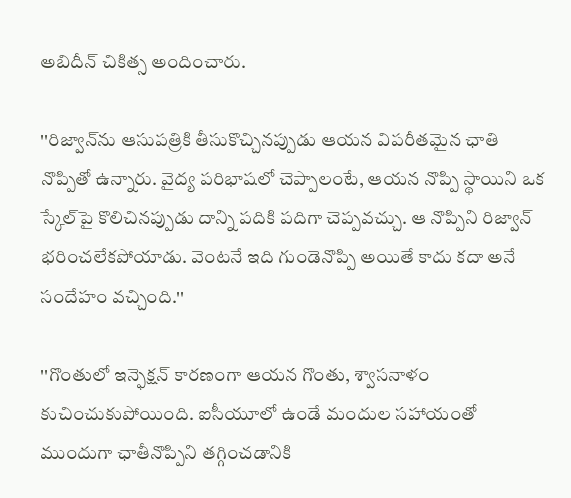అబిదీన్ చికిత్స అందించారు.

''రిజ్వాన్‌ను ఆసుపత్రికి తీసుకొచ్చినప్పుడు ఆయన విపరీతమైన ఛాతి నొప్పితో ఉన్నారు. వైద్య పరిభాషలో చెప్పాలంటే, ఆయన నొప్పి స్థాయిని ఒక స్కేల్‌పై కొలిచినప్పుడు దాన్ని పదికి పదిగా చెప్పవచ్చు. ఆ నొప్పిని రిజ్వాన్ భరించలేకపోయాడు. వెంటనే ఇది గుండెనొప్పి అయితే కాదు కదా అనే సందేహం వచ్చింది.''

''గొంతులో ఇన్ఫెక్షన్ కారణంగా ఆయన గొంతు, శ్వాసనాళం కుచించుకుపోయింది. ఐసీయూలో ఉండే మందుల సహాయంతో ముందుగా ఛాతీనొప్పిని తగ్గించడానికి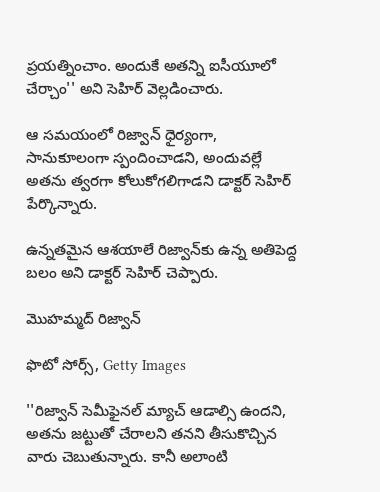ప్రయత్నించాం. అందుకే అతన్ని ఐసీయూలో చేర్చాం'' అని సెహిర్ వెల్లడించారు.

ఆ సమయంలో రిజ్వాన్ ధైర్యంగా, సానుకూలంగా స్పందించాడని, అందువల్లే అతను త్వరగా కోలుకోగలిగాడని డాక్టర్ సెహిర్ పేర్కొన్నారు.

ఉన్నతమైన ఆశయాలే రిజ్వాన్‌కు ఉన్న అతిపెద్ద బలం అని డాక్టర్ సెహిర్ చెప్పారు.

మొహమ్మద్ రిజ్వాన్

ఫొటో సోర్స్, Getty Images

''రిజ్వాన్‌ సెమీఫైనల్ మ్యాచ్ ఆడాల్సి ఉందని, అతను జట్టుతో చేరాలని తనని తీసుకొచ్చిన వారు చెబుతున్నారు. కానీ అలాంటి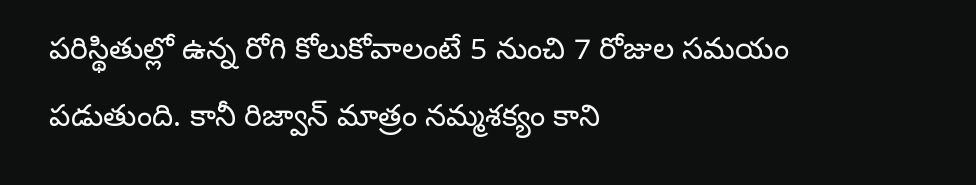పరిస్థితుల్లో ఉన్న రోగి కోలుకోవాలంటే 5 నుంచి 7 రోజుల సమయం పడుతుంది. కానీ రిజ్వాన్ మాత్రం నమ్మశక్యం కాని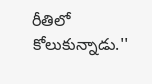రీతిలో కోలుకున్నాడు.''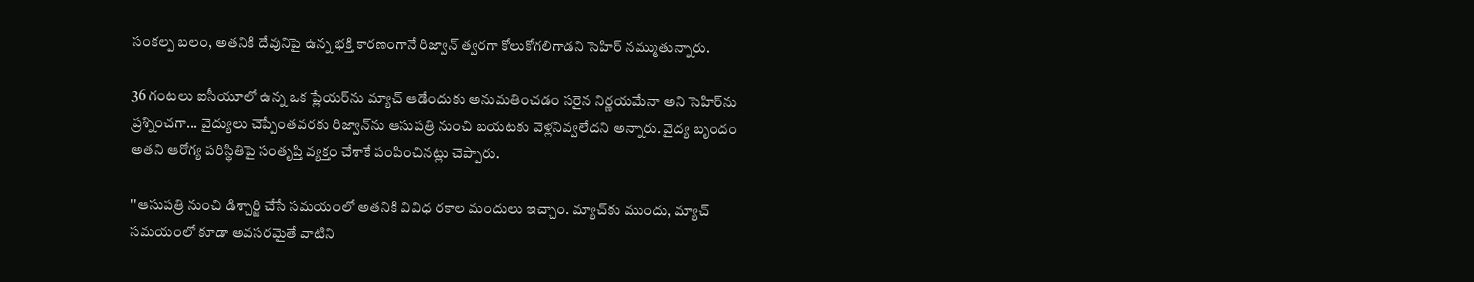సంకల్ప బలం, అతనికి దేవునిపై ఉన్న భక్తి కారణంగానే రిజ్వాన్ త్వరగా కోలుకోగలిగాడని సెహిర్ నమ్ముతున్నారు.

36 గంటలు ఐసీయూలో ఉన్న ఒక ప్లేయర్‌ను మ్యాచ్ ఆడేందుకు అనుమతించడం సరైన నిర్ణయమేనా అని సెహిర్‌ను ప్రశ్నించగా... వైద్యులు చెప్పేంతవరకు రిజ్వాన్‌ను ఆసుపత్రి నుంచి బయటకు వెళ్లనివ్వలేదని అన్నారు. వైద్య బృందం అతని ఆరోగ్య పరిస్థితిపై సంతృప్తి వ్యక్తం చేశాకే పంపించినట్లు చెప్పారు.

''ఆసుపత్రి నుంచి డిశ్చార్జి చేసే సమయంలో అతనికి వివిధ రకాల మందులు ఇచ్చాం. మ్యాచ్‌కు ముందు, మ్యాచ్ సమయంలో కూడా అవసరమైతే వాటిని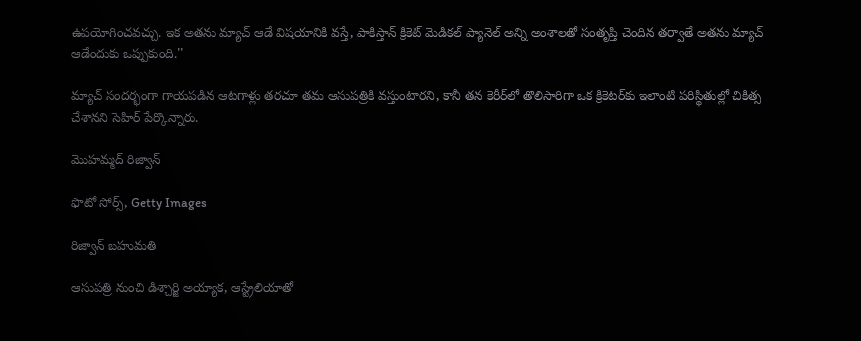ఉపయోగించవచ్చు. ఇక అతను మ్యాచ్ ఆడే విషయానికి వస్తే, పాకిస్తాన్ క్రికెట్ మెడికల్ ప్యానెల్ అన్ని అంశాలతో సంతృప్తి చెందిన తర్వాతే అతను మ్యాచ్ ఆడేందుకు ఒప్పుకుంది.''

మ్యాచ్ సందర్భంగా గాయపడిన ఆటగాళ్లు తరచూ తమ ఆసుపత్రికి వస్తుంటారని, కానీ తన కెరీర్‌లో తొలిసారిగా ఒక క్రికెటర్‌కు ఇలాంటి పరిస్థితుల్లో చికిత్స చేశానని సెహిర్ పేర్కొన్నారు.

మొహమ్మద్ రిజ్వాన్

ఫొటో సోర్స్, Getty Images

రిజ్వాన్ బహుమతి

ఆసుపత్రి నుంచి డిశ్చార్జి అయ్యాక, ఆస్ట్రేలియాతో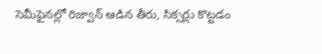సెమీఫైనల్లో రిజ్వాన్ ఆడిన తీరు, సిక్సర్లు కొట్టడం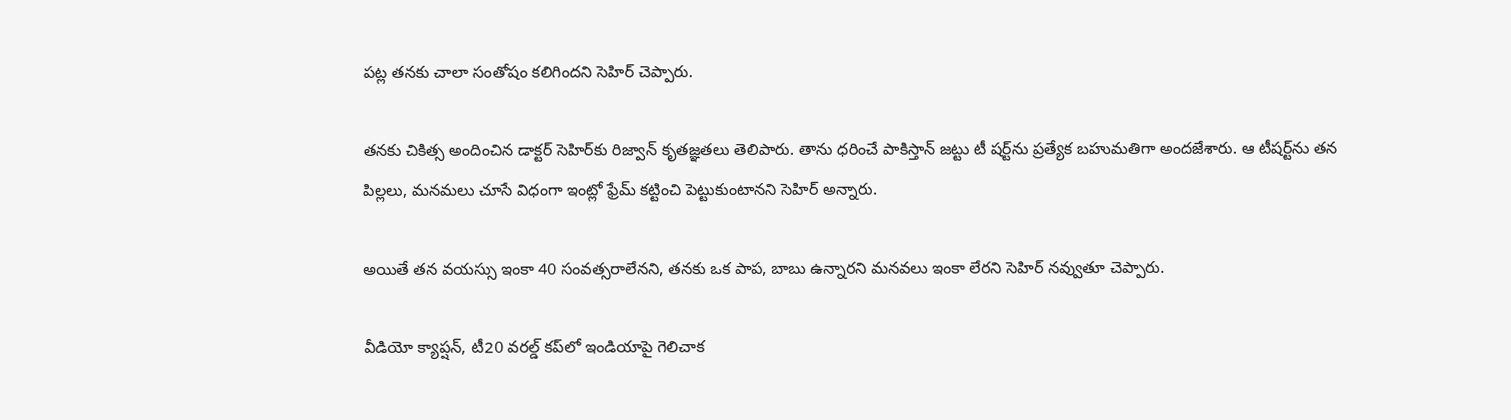పట్ల తనకు చాలా సంతోషం కలిగిందని సెహిర్ చెప్పారు.

తనకు చికిత్స అందించిన డాక్టర్ సెహిర్‌కు రిజ్వాన్ కృతజ్ఞతలు తెలిపారు. తాను ధరించే పాకిస్తాన్ జట్టు టీ షర్ట్‌ను ప్రత్యేక బహుమతిగా అందజేశారు. ఆ టీషర్ట్‌ను తన పిల్లలు, మనమలు చూసే విధంగా ఇంట్లో ఫ్రేమ్ కట్టించి పెట్టుకుంటానని సెహిర్ అన్నారు.

అయితే తన వయస్సు ఇంకా 40 సంవత్సరాలేనని, తనకు ఒక పాప, బాబు ఉన్నారని మనవలు ఇంకా లేరని సెహిర్ నవ్వుతూ చెప్పారు.

వీడియో క్యాప్షన్, టీ20 వరల్డ్ కప్‌లో ఇండియాపై గెలిచాక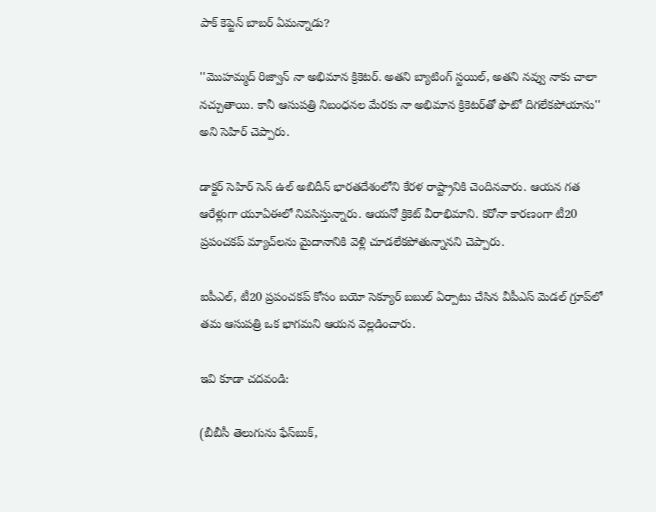పాక్ కెప్టెన్ బాబర్ ఏమన్నాడు?

''మొహమ్మద్ రిజ్వాన్ నా అభిమాన క్రికెటర్. అతని బ్యాటింగ్ స్టయిల్, అతని నవ్వు నాకు చాలా నచ్చుతాయి. కానీ ఆసుపత్రి నిబంధనల మేరకు నా అభిమాన క్రికెటర్‌తో ఫొటో దిగలేకపోయాను'' అని సెహిర్ చెప్పారు.

డాక్టర్ సెహిర్ సెన్ ఉల్ అబిదీన్ భారతదేశంలోని కేరళ రాష్ట్రానికి చెందినవారు. ఆయన గత ఆరేళ్లుగా యూఏఈలో నివసిస్తున్నారు. ఆయనో క్రికెట్ వీరాభిమాని. కరోనా కారణంగా టీ20 ప్రపంచకప్ మ్యాచ్‌లను మైదానానికి వెళ్లి చూడలేకపోతున్నానని చెప్పారు.

ఐపీఎల్, టీ20 ప్రపంచకప్ కోసం బయో సెక్యూర్ బబుల్‌ ఏర్పాటు చేసిన వీపీఎస్ మెడల్ గ్రూప్‌లో తమ ఆసుపత్రి ఒక భాగమని ఆయన వెల్లడించారు.

ఇవి కూడా చదవండి:

(బీబీసీ తెలుగును ఫేస్‌బుక్,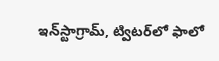ఇన్‌స్టాగ్రామ్‌, ట్విటర్‌లో ఫాలో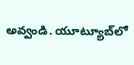అవ్వండి. యూట్యూబ్‌లో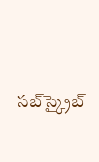సబ్‌స్క్రైబ్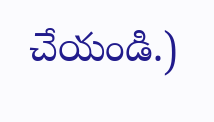చేయండి.)